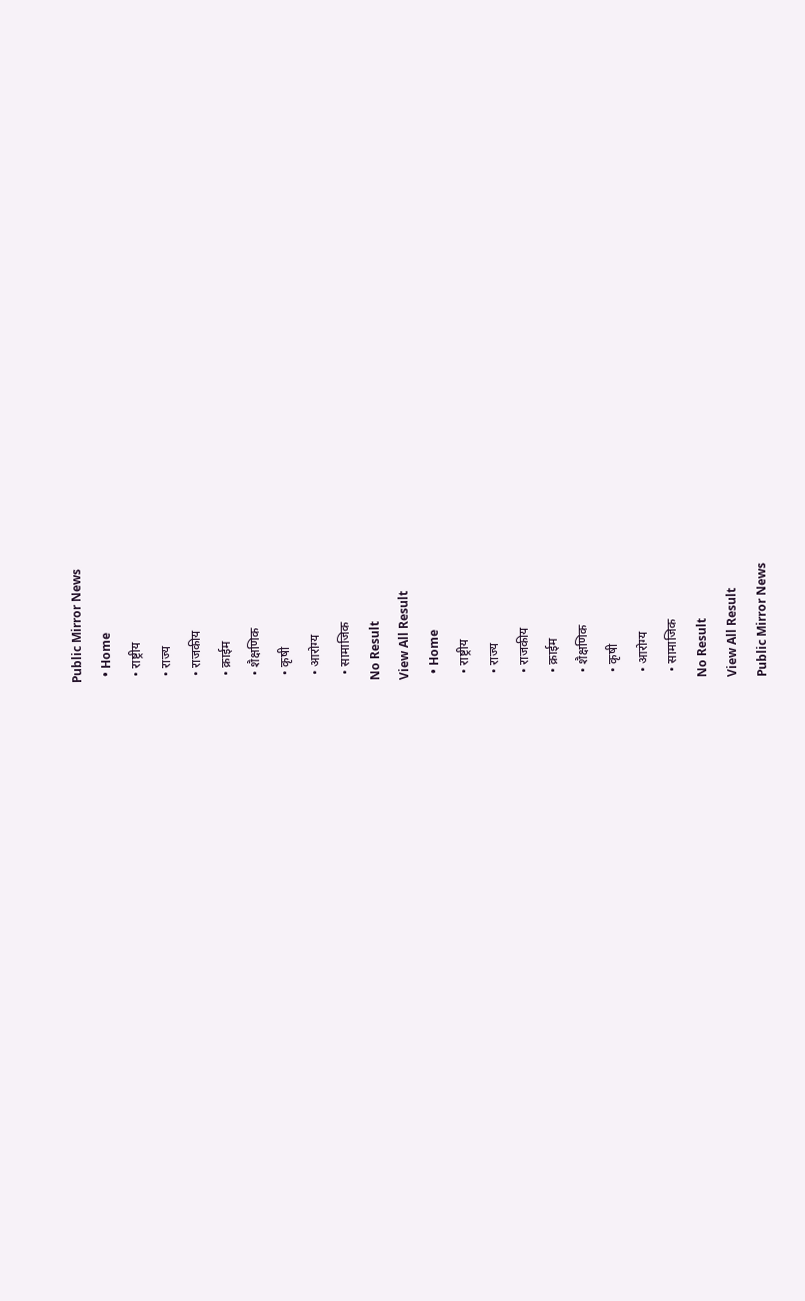Public Mirror News
  • Home
  • राष्ट्रीय
  • राज्य
  • राजकीय
  • क्राईम
  • शैक्षणिक
  • कृषी
  • आरोग्य
  • सामाजिक
No Result
View All Result
  • Home
  • राष्ट्रीय
  • राज्य
  • राजकीय
  • क्राईम
  • शैक्षणिक
  • कृषी
  • आरोग्य
  • सामाजिक
No Result
View All Result
Public Mirror News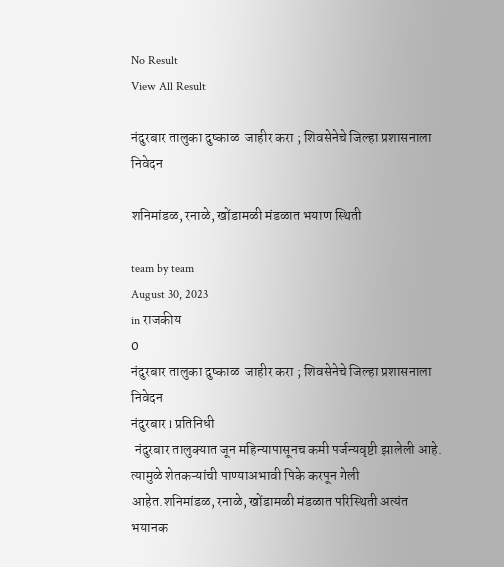No Result
View All Result

नंदुरबार तालुका दुष्काळ  जाहीर करा ; शिवसेनेचे जिल्हा प्रशासनाला निवेदन

शनिमांडळ, रनाळे, खोंडामळी मंडळात भयाण स्थिती

team by team
August 30, 2023
in राजकीय
0
नंदुरबार तालुका दुष्काळ  जाहीर करा ; शिवसेनेचे जिल्हा प्रशासनाला निवेदन
नंदुरबार l प्रतिनिधी
 नंदुरबार तालुक्यात जून महिन्यापासूनच कमी पर्जन्यवृष्टी झालेली आहे. त्यामुळे शेतकऱ्यांची पाण्याअभावी पिके करपून गेली आहेत.शनिमांडळ, रनाळे, खोंडामळी मंडळात परिस्थिती अत्यंत भयानक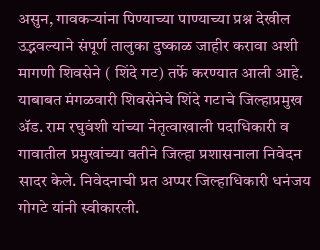असुन, गावकऱ्यांना पिण्याच्या पाण्याच्या प्रश्न देखील उद्भवल्याने संपूर्ण तालुका दुष्काळ जाहीर करावा अशी मागणी शिवसेने ( शिंदे गट) तर्फे करण्यात आली आहे.
याबाबत मंगळवारी शिवसेनेचे शिंदे गटाचे जिल्हाप्रमुख ॲड. राम रघुवंशी यांच्या नेतृत्वाखाली पदाधिकारी व गावातील प्रमुखांच्या वतीने जिल्हा प्रशासनाला निवेदन सादर केले. निवेदनाची प्रत अप्पर जिल्हाधिकारी धनंजय गोगटे यांनी स्वीकारली.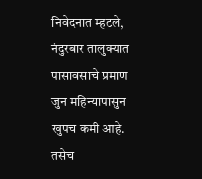निवेदनात म्हटले, नंदुरबार तालुक्यात पासावसाचे प्रमाण जुन महिन्यापासुन खुपच कमी आहे. तसेच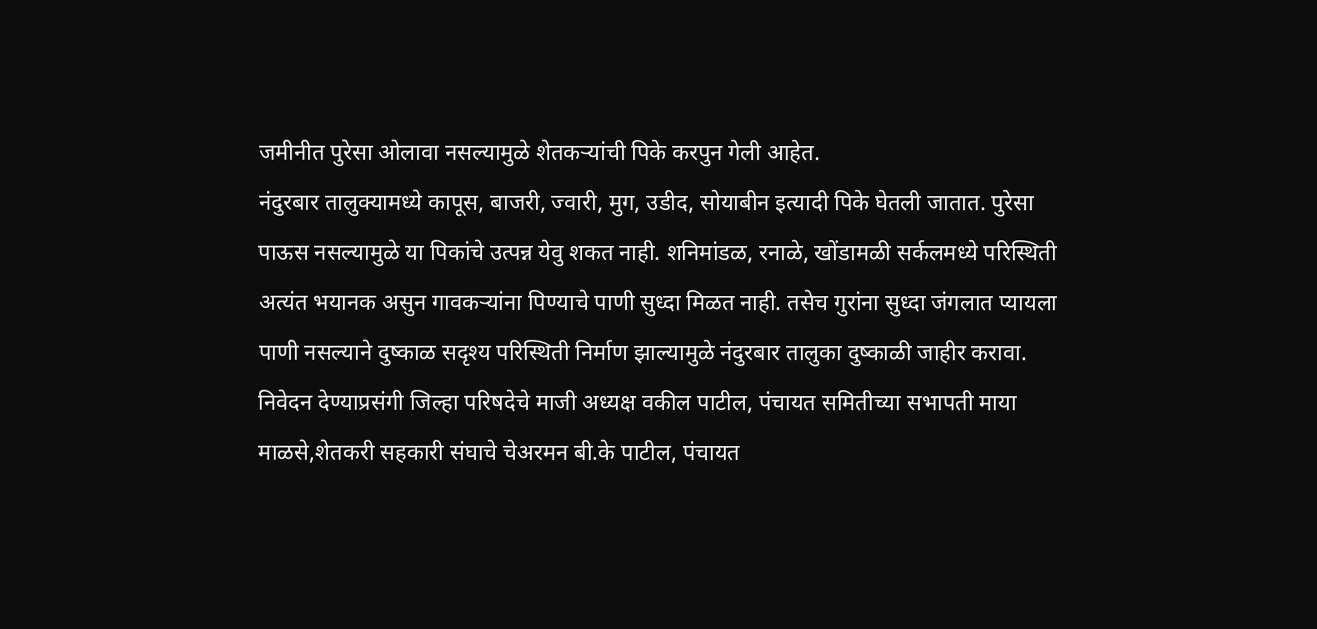जमीनीत पुरेसा ओलावा नसल्यामुळे शेतकऱ्यांची पिके करपुन गेली आहेत.
नंदुरबार तालुक्यामध्ये कापूस, बाजरी, ज्वारी, मुग, उडीद, सोयाबीन इत्यादी पिके घेतली जातात. पुरेसा पाऊस नसल्यामुळे या पिकांचे उत्पन्न येवु शकत नाही. शनिमांडळ, रनाळे, खोंडामळी सर्कलमध्ये परिस्थिती अत्यंत भयानक असुन गावकऱ्यांना पिण्याचे पाणी सुध्दा मिळत नाही. तसेच गुरांना सुध्दा जंगलात प्यायला पाणी नसल्याने दुष्काळ सदृश्य परिस्थिती निर्माण झाल्यामुळे नंदुरबार तालुका दुष्काळी जाहीर करावा.
निवेदन देण्याप्रसंगी जिल्हा परिषदेचे माजी अध्यक्ष वकील पाटील, पंचायत समितीच्या सभापती माया माळसे,शेतकरी सहकारी संघाचे चेअरमन बी.के पाटील, पंचायत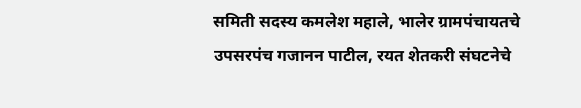समिती सदस्य कमलेश महाले, भालेर ग्रामपंचायतचे उपसरपंच गजानन पाटील, रयत शेतकरी संघटनेचे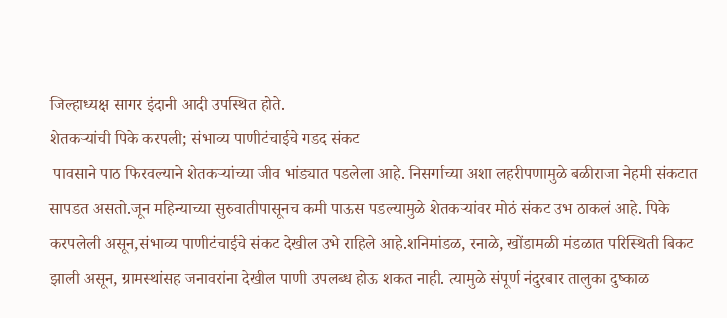जिल्हाध्यक्ष सागर इंदानी आदी उपस्थित होते.
शेतकऱ्यांची पिके करपली; संभाव्य पाणीटंचाईचे गडद संकट
 पावसाने पाठ फिरवल्याने शेतकऱ्यांच्या जीव भांड्यात पडलेला आहे. निसर्गाच्या अशा लहरीपणामुळे बळीराजा नेहमी संकटात सापडत असतो.जून महिन्याच्या सुरुवातीपासूनच कमी पाऊस पडल्यामुळे शेतकऱ्यांवर मोठं संकट उभ ठाकलं आहे. पिके करपलेली असून,संभाव्य पाणीटंचाईचे संकट देखील उभे राहिले आहे.शनिमांडळ, रनाळे, खोंडामळी मंडळात परिस्थिती बिकट झाली असून, ग्रामस्थांसह जनावरांना देखील पाणी उपलब्ध होऊ शकत नाही. त्यामुळे संपूर्ण नंदुरबार तालुका दुष्काळ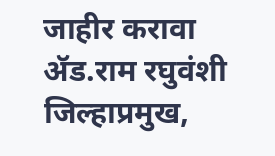जाहीर करावा
ॲड.राम रघुवंशी
जिल्हाप्रमुख,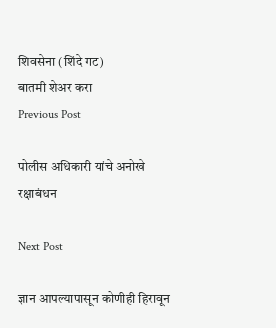शिवसेना (शिंदे गट)
बातमी शेअर करा
Previous Post

पोलीस अधिकारी यांचे अनोखे रक्षाबंधन

Next Post

ज्ञान आपल्यापासून कोणीही हिरावून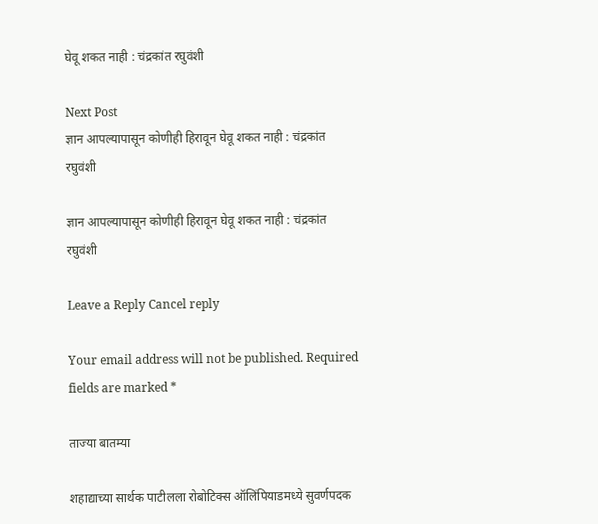घेवू शकत नाही : चंद्रकांत रघुवंशी

Next Post
ज्ञान आपल्यापासून कोणीही हिरावून घेवू शकत नाही : चंद्रकांत रघुवंशी

ज्ञान आपल्यापासून कोणीही हिरावून घेवू शकत नाही : चंद्रकांत रघुवंशी

Leave a Reply Cancel reply

Your email address will not be published. Required fields are marked *

ताज्या बातम्या

शहाद्याच्या सार्थक पाटीलला रोबोटिक्स ऑलिंपियाडमध्ये सुवर्णपदक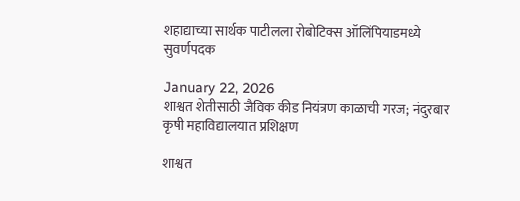शहाद्याच्या सार्थक पाटीलला रोबोटिक्स ऑलिंपियाडमध्ये सुवर्णपदक

January 22, 2026
शाश्वत शेतीसाठी जैविक कीड नियंत्रण काळाची गरज; नंदुरबार कृषी महाविद्यालयात प्रशिक्षण

शाश्वत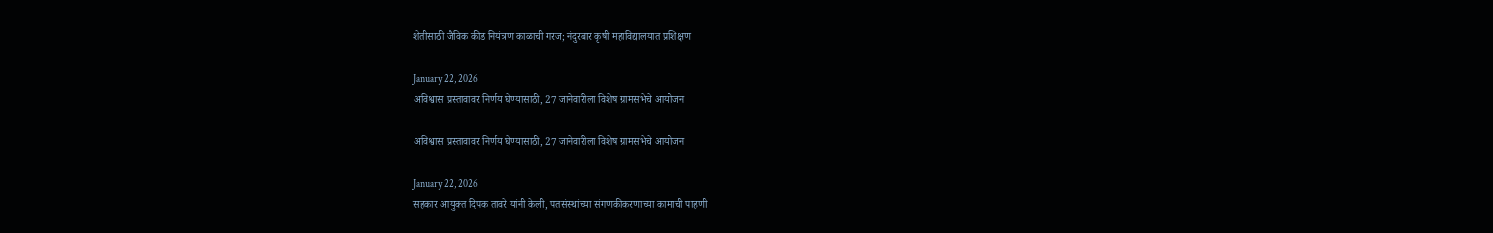शेतीसाठी जैविक कीड नियंत्रण काळाची गरज; नंदुरबार कृषी महाविद्यालयात प्रशिक्षण

January 22, 2026
अविश्वास प्रस्तावावर निर्णय घेण्यासाठी, 27 जानेवारीला विशेष ग्रामसभेचे आयोजन

अविश्वास प्रस्तावावर निर्णय घेण्यासाठी, 27 जानेवारीला विशेष ग्रामसभेचे आयोजन

January 22, 2026
सहकार आयुक्त दिपक तावरे यांनी केली, पतसंस्थांच्या संगणकीकरणाच्या कामाची पाहणी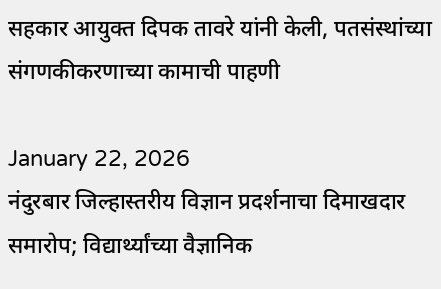सहकार आयुक्त दिपक तावरे यांनी केली, पतसंस्थांच्या संगणकीकरणाच्या कामाची पाहणी

January 22, 2026
नंदुरबार जिल्हास्तरीय विज्ञान प्रदर्शनाचा दिमाखदार समारोप; विद्यार्थ्यांच्या वैज्ञानिक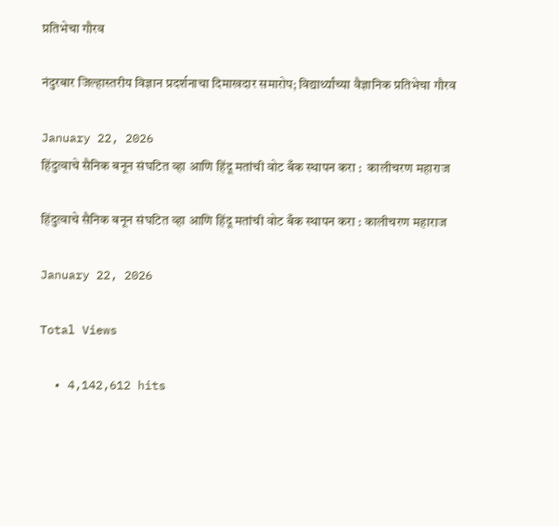प्रतिभेचा गौरव

नंदुरबार जिल्हास्तरीय विज्ञान प्रदर्शनाचा दिमाखदार समारोप; विद्यार्थ्यांच्या वैज्ञानिक प्रतिभेचा गौरव

January 22, 2026
हिंदुत्वाचे सैनिक बनून संघटित व्हा आणि हिंदू मतांची वोट बँक स्थापन करा :  कालीचरण महाराज

हिंदुत्वाचे सैनिक बनून संघटित व्हा आणि हिंदू मतांची वोट बँक स्थापन करा : कालीचरण महाराज

January 22, 2026

Total Views

  • 4,142,612 hits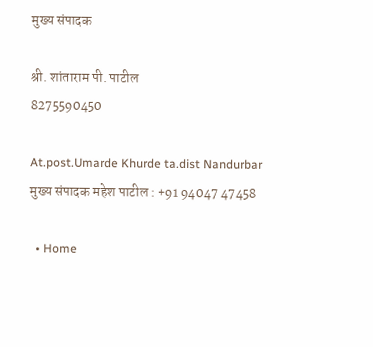मुख्य संपादक

श्री. शांताराम पी. पाटील
8275590450

At.post.Umarde Khurde ta.dist Nandurbar
मुख्य संपादक महेश पाटील : +91 94047 47458

  • Home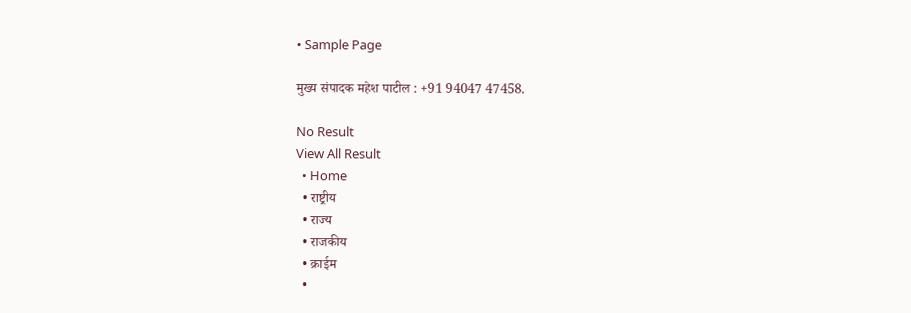• Sample Page

मुख्य संपादक महेश पाटील : +91 94047 47458.

No Result
View All Result
  • Home
  • राष्ट्रीय
  • राज्य
  • राजकीय
  • क्राईम
  •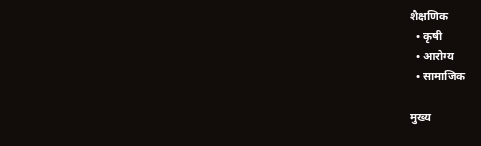शैक्षणिक
  • कृषी
  • आरोग्य
  • सामाजिक

मुख्य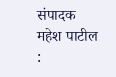संपादक महेश पाटील :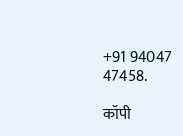+91 94047 47458.

कॉपी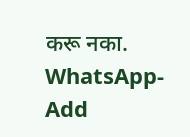करू नका.
WhatsApp-Add